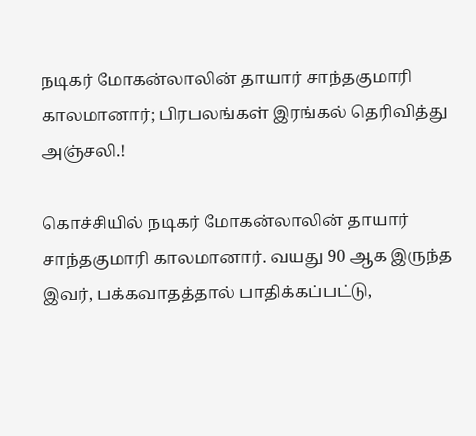நடிகர் மோகன்லாலின் தாயார் சாந்தகுமாரி காலமானார்; பிரபலங்கள் இரங்கல் தெரிவித்து அஞ்சலி.!

கொச்சியில் நடிகர் மோகன்லாலின் தாயார் சாந்தகுமாரி காலமானார். வயது 90 ஆக இருந்த இவர், பக்கவாதத்தால் பாதிக்கப்பட்டு,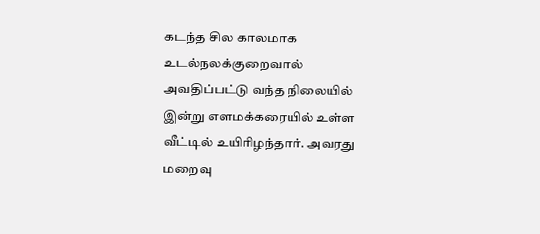கடந்த சில காலமாக உடல்நலக்குறைவால் அவதிப்பட்டு வந்த நிலையில் இன்று எளமக்கரையில் உள்ள வீட்டில் உயிரிழந்தார். அவரது மறைவு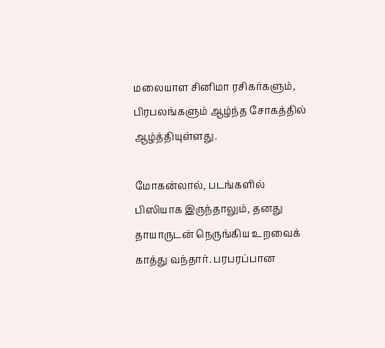மலையாள சினிமா ரசிகர்களும், பிரபலங்களும் ஆழ்ந்த சோகத்தில் ஆழ்த்தியுள்ளது.

மோகன்லால், படங்களில் பிஸியாக இருந்தாலும், தனது தாயாருடன் நெருங்கிய உறவைக் காத்து வந்தார். பரபரப்பான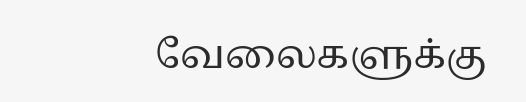வேலைகளுக்கு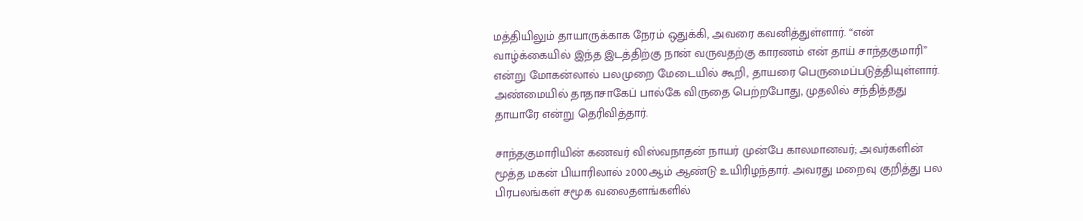மத்தியிலும் தாயாருக்காக நேரம் ஒதுக்கி, அவரை கவனித்துள்ளார். “என் வாழ்க்கையில் இந்த இடத்திற்கு நான் வருவதற்கு காரணம் என் தாய் சாந்தகுமாரி” என்று மோகன்லால் பலமுறை மேடையில் கூறி, தாயரை பெருமைப்படுத்தியுள்ளார். அண்மையில் தாதாசாகேப் பால்கே விருதை பெற்றபோது, முதலில் சந்தித்தது தாயாரே என்று தெரிவித்தார்.

சாந்தகுமாரியின் கணவர் விஸ்வநாதன் நாயர் முன்பே காலமானவர்; அவர்களின் மூத்த மகன் பியாரிலால் 2000ஆம் ஆண்டு உயிரிழந்தார். அவரது மறைவு குறித்து பல பிரபலங்கள் சமூக வலைதளங்களில்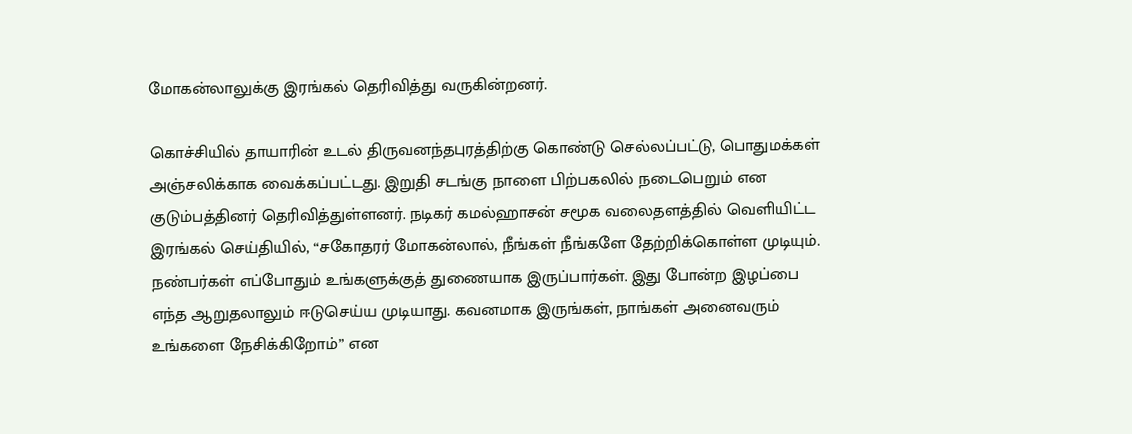மோகன்லாலுக்கு இரங்கல் தெரிவித்து வருகின்றனர்.

கொச்சியில் தாயாரின் உடல் திருவனந்தபுரத்திற்கு கொண்டு செல்லப்பட்டு, பொதுமக்கள் அஞ்சலிக்காக வைக்கப்பட்டது. இறுதி சடங்கு நாளை பிற்பகலில் நடைபெறும் என குடும்பத்தினர் தெரிவித்துள்ளனர். நடிகர் கமல்ஹாசன் சமூக வலைதளத்தில் வெளியிட்ட இரங்கல் செய்தியில், “சகோதரர் மோகன்லால், நீங்கள் நீங்களே தேற்றிக்கொள்ள முடியும். நண்பர்கள் எப்போதும் உங்களுக்குத் துணையாக இருப்பார்கள். இது போன்ற இழப்பை எந்த ஆறுதலாலும் ஈடுசெய்ய முடியாது. கவனமாக இருங்கள், நாங்கள் அனைவரும் உங்களை நேசிக்கிறோம்” என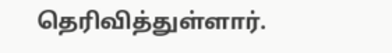தெரிவித்துள்ளார்.